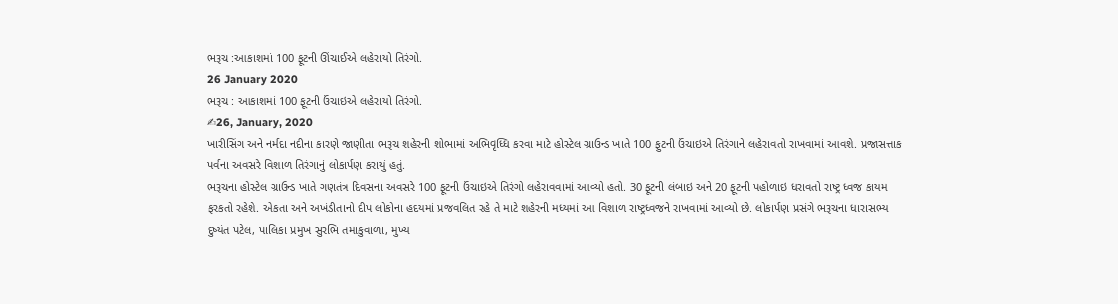ભરૂચ :આકાશમાં 100 ફૂટની ઊંચાઈએ લહેરાયો તિરંગો.
26 January 2020
ભરૂચ : આકાશમાં 100 ફૂટની ઉંચાઇએ લહેરાયો તિરંગો.
✍26, January, 2020
ખારીસિંગ અને નર્મદા નદીના કારણે જાણીતા ભરૂચ શહેરની શોભામાં અભિવૃધ્ધિ કરવા માટે હોસ્ટેલ ગ્રાઉન્ડ ખાતે 100 ફુટની ઉંચાઇએ તિરંગાને લહેરાવતો રાખવામાં આવશે. પ્રજાસત્તાક પર્વના અવસરે વિશાળ તિરંગાનું લોકાર્પણ કરાયું હતું.
ભરૂચના હોસ્ટેલ ગ્રાઉન્ડ ખાતે ગણતંત્ર દિવસના અવસરે 100 ફૂટની ઉંચાઇએ તિરંગો લહેરાવવામાં આવ્યો હતો. 30 ફૂટની લંબાઇ અને 20 ફૂટની પહોળાઇ ધરાવતો રાષ્ટ્ર ધ્વજ કાયમ ફરકતો રહેશે. એકતા અને અખંડીતાનો દીપ લોકોના હદયમાં પ્રજવલિત રહે તે માટે શહેરની મધ્યમાં આ વિશાળ રાષ્ટ્રધ્વજને રાખવામાં આવ્યો છે. લોકાર્પણ પ્રસંગે ભરૂચના ધારાસભ્ય દુષ્યંત પટેલ, પાલિકા પ્રમુખ સુરભિ તમાકુવાળા, મુખ્ય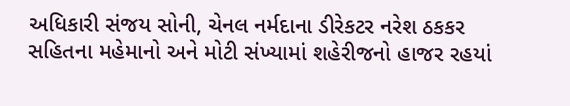અધિકારી સંજય સોની, ચેનલ નર્મદાના ડીરેકટર નરેશ ઠકકર સહિતના મહેમાનો અને મોટી સંખ્યામાં શહેરીજનો હાજર રહયાં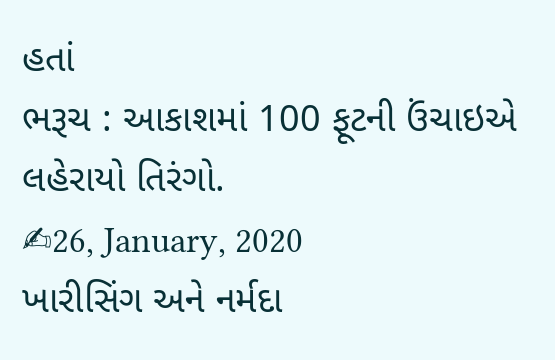હતાં
ભરૂચ : આકાશમાં 100 ફૂટની ઉંચાઇએ લહેરાયો તિરંગો.
✍26, January, 2020
ખારીસિંગ અને નર્મદા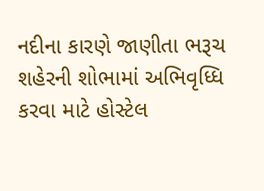નદીના કારણે જાણીતા ભરૂચ શહેરની શોભામાં અભિવૃધ્ધિ કરવા માટે હોસ્ટેલ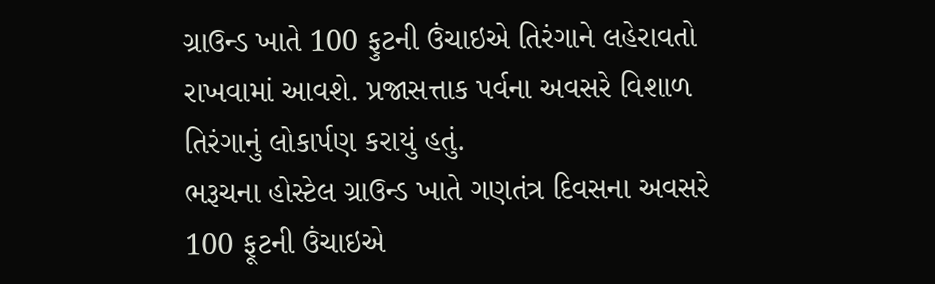ગ્રાઉન્ડ ખાતે 100 ફુટની ઉંચાઇએ તિરંગાને લહેરાવતો રાખવામાં આવશે. પ્રજાસત્તાક પર્વના અવસરે વિશાળ તિરંગાનું લોકાર્પણ કરાયું હતું.
ભરૂચના હોસ્ટેલ ગ્રાઉન્ડ ખાતે ગણતંત્ર દિવસના અવસરે 100 ફૂટની ઉંચાઇએ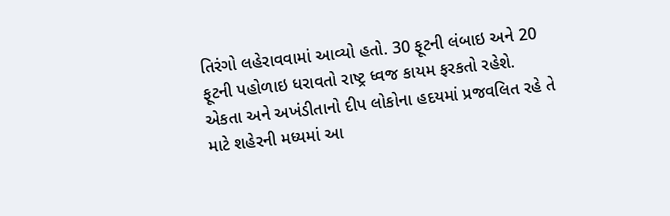તિરંગો લહેરાવવામાં આવ્યો હતો. 30 ફૂટની લંબાઇ અને 20 ફૂટની પહોળાઇ ધરાવતો રાષ્ટ્ર ધ્વજ કાયમ ફરકતો રહેશે. એકતા અને અખંડીતાનો દીપ લોકોના હદયમાં પ્રજવલિત રહે તે માટે શહેરની મધ્યમાં આ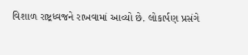વિશાળ રાષ્ટ્રધ્વજને રાખવામાં આવ્યો છે. લોકાર્પણ પ્રસંગે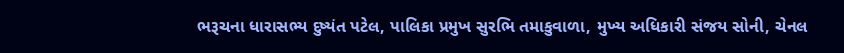ભરૂચના ધારાસભ્ય દુષ્યંત પટેલ, પાલિકા પ્રમુખ સુરભિ તમાકુવાળા, મુખ્ય અધિકારી સંજય સોની, ચેનલ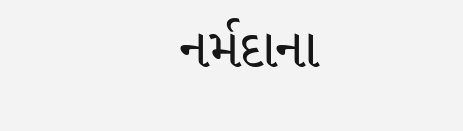નર્મદાના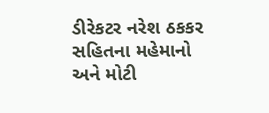ડીરેકટર નરેશ ઠકકર સહિતના મહેમાનો અને મોટી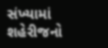સંખ્યામાં શહેરીજનો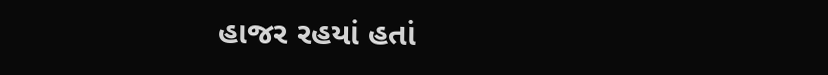હાજર રહયાં હતાં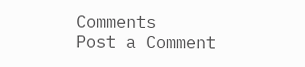Comments
Post a Comment